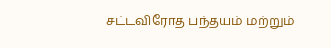சட்டவிரோத பந்தயம் மற்றும்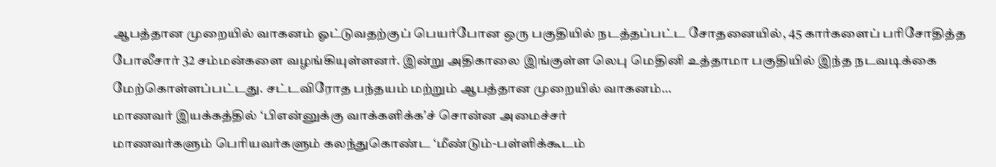ஆபத்தான முறையில் வாகனம் ஓட்டுவதற்குப் பெயர்போன ஒரு பகுதியில் நடத்தப்பட்ட சோதனையில், 45 கார்களைப் பரிசோதித்த போலீசார் 32 சம்மன்களை வழங்கியுள்ளனர். இன்று அதிகாலை இங்குள்ள லெபு மெதினி உத்தாமா பகுதியில் இந்த நடவடிக்கை மேற்கொள்ளப்பட்டது. சட்டவிரோத பந்தயம் மற்றும் ஆபத்தான முறையில் வாகனம்…
மாணவர் இயக்கத்தில் ‘பிஎன்னுக்கு வாக்களிக்க’ச் சொன்ன அமைச்சர்
மாணவர்களும் பெரியவர்களும் கலந்துகொண்ட ‘மீண்டும்-பள்ளிக்கூடம்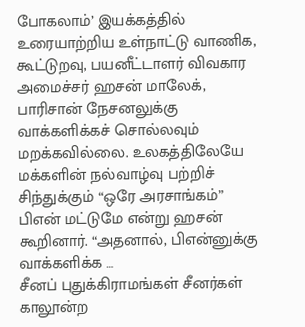போகலாம்’ இயக்கத்தில் உரையாற்றிய உள்நாட்டு வாணிக, கூட்டுறவு, பயனீட்டாளர் விவகார அமைச்சர் ஹசன் மாலேக், பாரிசான் நேசனலுக்கு வாக்களிக்கச் சொல்லவும் மறக்கவில்லை. உலகத்திலேயே மக்களின் நல்வாழ்வு பற்றிச் சிந்துக்கும் “ஒரே அரசாங்கம்” பிஎன் மட்டுமே என்று ஹசன் கூறினார். “அதனால், பிஎன்னுக்கு வாக்களிக்க …
சீனப் புதுக்கிராமங்கள் சீனர்கள் காலூன்ற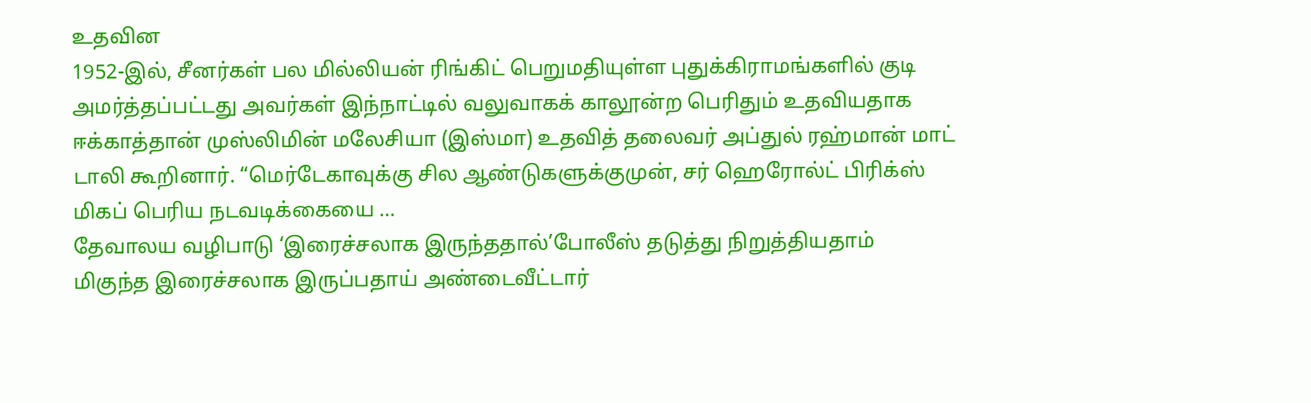உதவின
1952-இல், சீனர்கள் பல மில்லியன் ரிங்கிட் பெறுமதியுள்ள புதுக்கிராமங்களில் குடி அமர்த்தப்பட்டது அவர்கள் இந்நாட்டில் வலுவாகக் காலூன்ற பெரிதும் உதவியதாக ஈக்காத்தான் முஸ்லிமின் மலேசியா (இஸ்மா) உதவித் தலைவர் அப்துல் ரஹ்மான் மாட் டாலி கூறினார். “மெர்டேகாவுக்கு சில ஆண்டுகளுக்குமுன், சர் ஹெரோல்ட் பிரிக்ஸ் மிகப் பெரிய நடவடிக்கையை …
தேவாலய வழிபாடு ‘இரைச்சலாக இருந்ததால்’போலீஸ் தடுத்து நிறுத்தியதாம்
மிகுந்த இரைச்சலாக இருப்பதாய் அண்டைவீட்டார்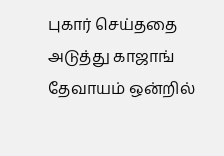புகார் செய்ததை அடுத்து காஜாங் தேவாயம் ஒன்றில்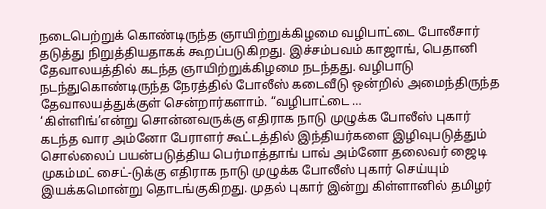நடைபெற்றுக் கொண்டிருந்த ஞாயிற்றுக்கிழமை வழிபாட்டை போலீசார் தடுத்து நிறுத்தியதாகக் கூறப்படுகிறது. இச்சம்பவம் காஜாங், பெதானி தேவாலயத்தில் கடந்த ஞாயிற்றுக்கிழமை நடந்தது. வழிபாடு நடந்துகொண்டிருந்த நேரத்தில் போலீஸ் கடைவீடு ஒன்றில் அமைந்திருந்த தேவாலயத்துக்குள் சென்றார்களாம். “வழிபாட்டை …
‘கிள்ளிங்’என்று சொன்னவருக்கு எதிராக நாடு முழுக்க போலீஸ் புகார்
கடந்த வார அம்னோ பேராளர் கூட்டத்தில் இந்தியர்களை இழிவுபடுத்தும் சொல்லைப் பயன்படுத்திய பெர்மாத்தாங் பாவ் அம்னோ தலைவர் ஜைடி முகம்மட் சைட்-டுக்கு எதிராக நாடு முழுக்க போலீஸ் புகார் செய்யும் இயக்கமொன்று தொடங்குகிறது. முதல் புகார் இன்று கிள்ளானில் தமிழர்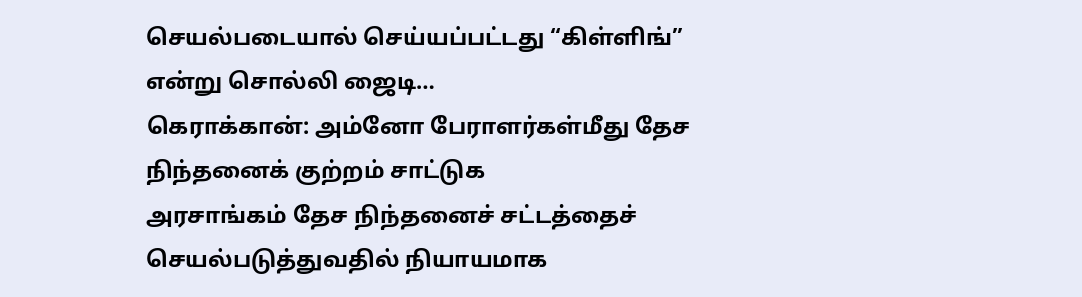செயல்படையால் செய்யப்பட்டது “கிள்ளிங்” என்று சொல்லி ஜைடி…
கெராக்கான்: அம்னோ பேராளர்கள்மீது தேச நிந்தனைக் குற்றம் சாட்டுக
அரசாங்கம் தேச நிந்தனைச் சட்டத்தைச் செயல்படுத்துவதில் நியாயமாக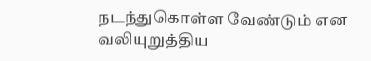நடந்துகொள்ள வேண்டும் என வலியுறுத்திய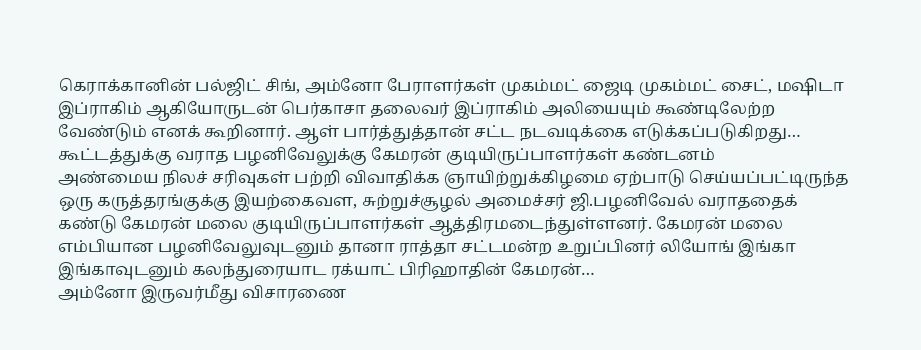கெராக்கானின் பல்ஜிட் சிங், அம்னோ பேராளர்கள் முகம்மட் ஜைடி முகம்மட் சைட், மஷிடா இப்ராகிம் ஆகியோருடன் பெர்காசா தலைவர் இப்ராகிம் அலியையும் கூண்டிலேற்ற வேண்டும் எனக் கூறினார். ஆள் பார்த்துத்தான் சட்ட நடவடிக்கை எடுக்கப்படுகிறது…
கூட்டத்துக்கு வராத பழனிவேலுக்கு கேமரன் குடியிருப்பாளர்கள் கண்டனம்
அண்மைய நிலச் சரிவுகள் பற்றி விவாதிக்க ஞாயிற்றுக்கிழமை ஏற்பாடு செய்யப்பட்டிருந்த ஒரு கருத்தரங்குக்கு இயற்கைவள, சுற்றுச்சூழல் அமைச்சர் ஜி.பழனிவேல் வராததைக் கண்டு கேமரன் மலை குடியிருப்பாளர்கள் ஆத்திரமடைந்துள்ளனர். கேமரன் மலை எம்பியான பழனிவேலுவுடனும் தானா ராத்தா சட்டமன்ற உறுப்பினர் லியோங் இங்கா இங்காவுடனும் கலந்துரையாட ரக்யாட் பிரிஹாதின் கேமரன்…
அம்னோ இருவர்மீது விசாரணை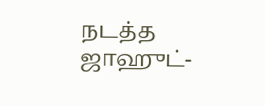நடத்த ஜாஹுட்-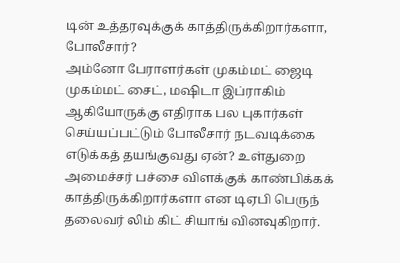டின் உத்தரவுக்குக் காத்திருக்கிறார்களா, போலீசார்?
அம்னோ பேராளர்கள் முகம்மட் ஜைடி முகம்மட் சைட், மஷிடா இப்ராகிம் ஆகியோருக்கு எதிராக பல புகார்கள் செய்யப்பட்டும் போலீசார் நடவடிக்கை எடுக்கத் தயங்குவது ஏன்? உள்துறை அமைச்சர் பச்சை விளக்குக் காண்பிக்கக் காத்திருக்கிறார்களா என டிஏபி பெருந் தலைவர் லிம் கிட் சியாங் வினவுகிறார்.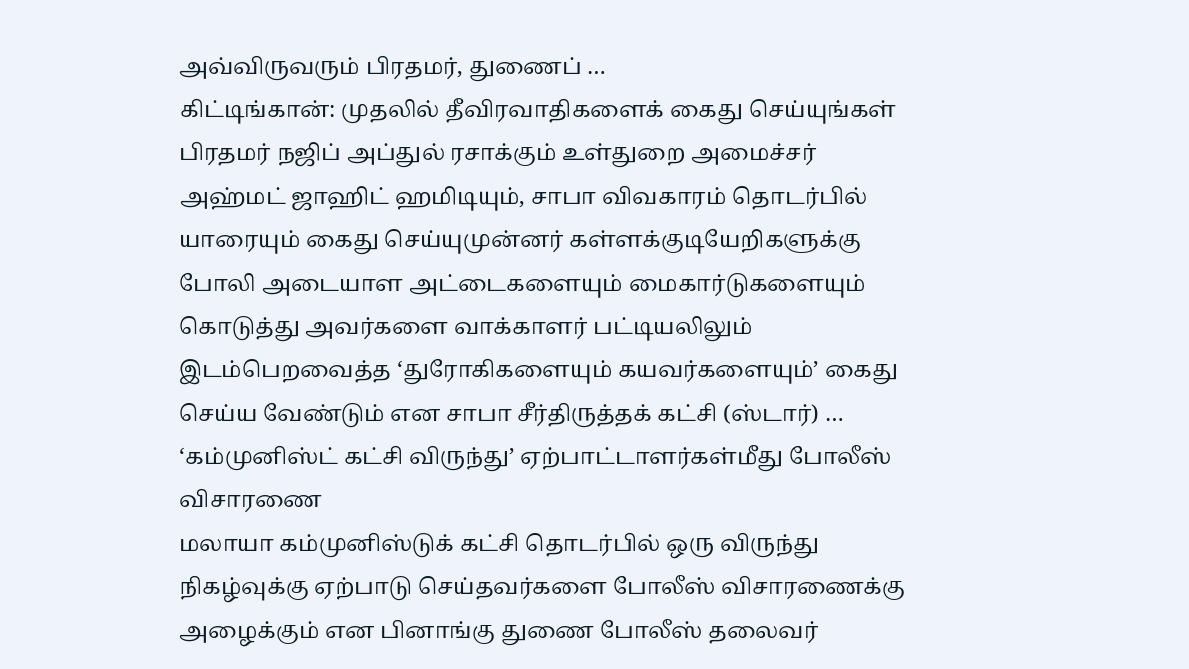அவ்விருவரும் பிரதமர், துணைப் …
கிட்டிங்கான்: முதலில் தீவிரவாதிகளைக் கைது செய்யுங்கள்
பிரதமர் நஜிப் அப்துல் ரசாக்கும் உள்துறை அமைச்சர் அஹ்மட் ஜாஹிட் ஹமிடியும், சாபா விவகாரம் தொடர்பில் யாரையும் கைது செய்யுமுன்னர் கள்ளக்குடியேறிகளுக்கு போலி அடையாள அட்டைகளையும் மைகார்டுகளையும் கொடுத்து அவர்களை வாக்காளர் பட்டியலிலும் இடம்பெறவைத்த ‘துரோகிகளையும் கயவர்களையும்’ கைது செய்ய வேண்டும் என சாபா சீர்திருத்தக் கட்சி (ஸ்டார்) …
‘கம்முனிஸ்ட் கட்சி விருந்து’ ஏற்பாட்டாளர்கள்மீது போலீஸ் விசாரணை
மலாயா கம்முனிஸ்டுக் கட்சி தொடர்பில் ஒரு விருந்து நிகழ்வுக்கு ஏற்பாடு செய்தவர்களை போலீஸ் விசாரணைக்கு அழைக்கும் என பினாங்கு துணை போலீஸ் தலைவர்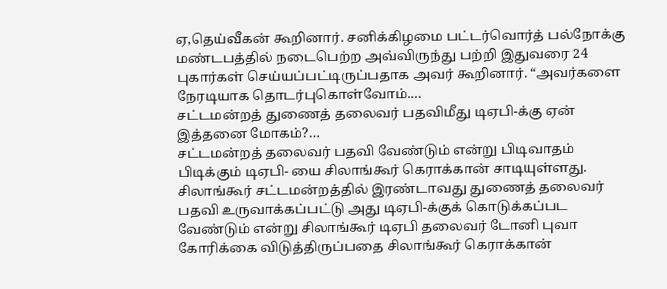ஏ,தெய்வீகன் கூறினார். சனிக்கிழமை பட்டர்வொர்த் பல்நோக்கு மண்டபத்தில் நடைபெற்ற அவ்விருந்து பற்றி இதுவரை 24 புகார்கள் செய்யப்பட்டிருப்பதாக அவர் கூறினார். “அவர்களை நேரடியாக தொடர்புகொள்வோம்.…
சட்டமன்றத் துணைத் தலைவர் பதவிமீது டிஏபி-க்கு ஏன் இத்தனை மோகம்?…
சட்டமன்றத் தலைவர் பதவி வேண்டும் என்று பிடிவாதம் பிடிக்கும் டிஏபி- யை சிலாங்கூர் கெராக்கான் சாடியுள்ளது. சிலாங்கூர் சட்டமன்றத்தில் இரண்டாவது துணைத் தலைவர் பதவி உருவாக்கப்பட்டு அது டிஏபி-க்குக் கொடுக்கப்பட வேண்டும் என்று சிலாங்கூர் டிஏபி தலைவர் டோனி புவா கோரிக்கை விடுத்திருப்பதை சிலாங்கூர் கெராக்கான்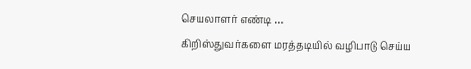செயலாளர் எண்டி …
கிறிஸ்துவர்களை மரத்தடியில் வழிபாடு செய்ய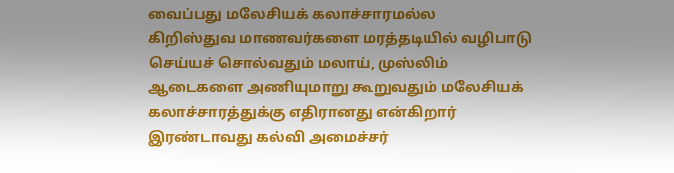வைப்பது மலேசியக் கலாச்சாரமல்ல
கிறிஸ்துவ மாணவர்களை மரத்தடியில் வழிபாடு செய்யச் சொல்வதும் மலாய், முஸ்லிம் ஆடைகளை அணியுமாறு கூறுவதும் மலேசியக் கலாச்சாரத்துக்கு எதிரானது என்கிறார் இரண்டாவது கல்வி அமைச்சர்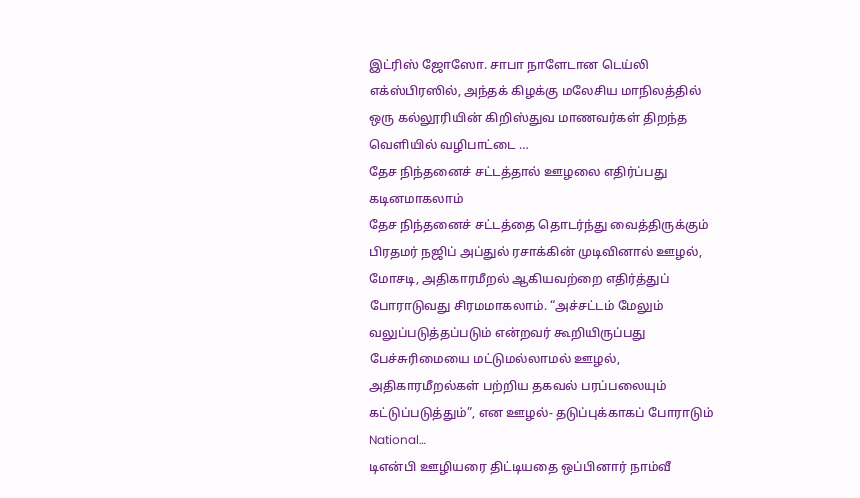இட்ரிஸ் ஜோஸோ. சாபா நாளேடான டெய்லி எக்ஸ்பிரஸில், அந்தக் கிழக்கு மலேசிய மாநிலத்தில் ஒரு கல்லூரியின் கிறிஸ்துவ மாணவர்கள் திறந்த வெளியில் வழிபாட்டை …
தேச நிந்தனைச் சட்டத்தால் ஊழலை எதிர்ப்பது கடினமாகலாம்
தேச நிந்தனைச் சட்டத்தை தொடர்ந்து வைத்திருக்கும் பிரதமர் நஜிப் அப்துல் ரசாக்கின் முடிவினால் ஊழல், மோசடி, அதிகாரமீறல் ஆகியவற்றை எதிர்த்துப் போராடுவது சிரமமாகலாம். “அச்சட்டம் மேலும் வலுப்படுத்தப்படும் என்றவர் கூறியிருப்பது பேச்சுரிமையை மட்டுமல்லாமல் ஊழல், அதிகாரமீறல்கள் பற்றிய தகவல் பரப்பலையும் கட்டுப்படுத்தும்”, என ஊழல்- தடுப்புக்காகப் போராடும் National…
டிஎன்பி ஊழியரை திட்டியதை ஒப்பினார் நாம்வீ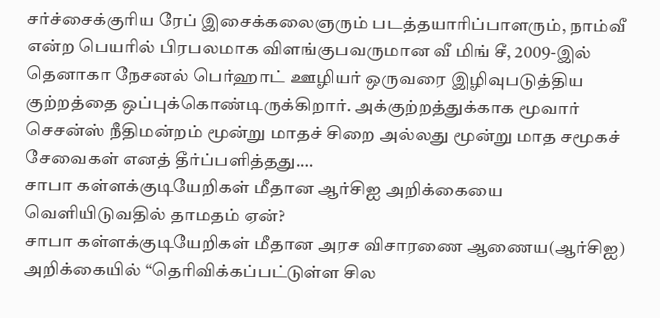சர்ச்சைக்குரிய ரேப் இசைக்கலைஞரும் படத்தயாரிப்பாளரும், நாம்வீ என்ற பெயரில் பிரபலமாக விளங்குபவருமான வீ மிங் சீ, 2009-இல் தெனாகா நேசனல் பெர்ஹாட் ஊழியர் ஒருவரை இழிவுபடுத்திய குற்றத்தை ஒப்புக்கொண்டிருக்கிறார். அக்குற்றத்துக்காக மூவார் செசன்ஸ் நீதிமன்றம் மூன்று மாதச் சிறை அல்லது மூன்று மாத சமூகச் சேவைகள் எனத் தீர்ப்பளித்தது.…
சாபா கள்ளக்குடியேறிகள் மீதான ஆர்சிஐ அறிக்கையை வெளியிடுவதில் தாமதம் ஏன்?
சாபா கள்ளக்குடியேறிகள் மீதான அரச விசாரணை ஆணைய(ஆர்சிஐ) அறிக்கையில் “தெரிவிக்கப்பட்டுள்ள சில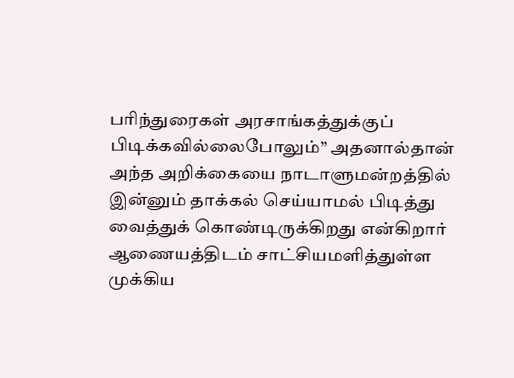பரிந்துரைகள் அரசாங்கத்துக்குப் பிடிக்கவில்லைபோலும்” அதனால்தான் அந்த அறிக்கையை நாடாளுமன்றத்தில் இன்னும் தாக்கல் செய்யாமல் பிடித்து வைத்துக் கொண்டிருக்கிறது என்கிறார் ஆணையத்திடம் சாட்சியமளித்துள்ள முக்கிய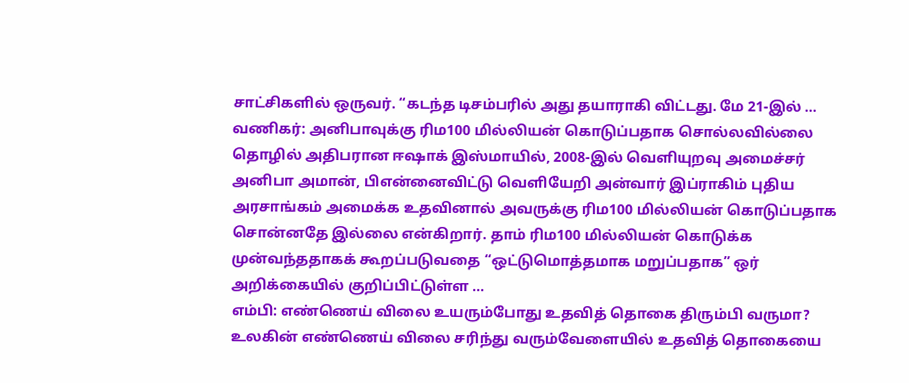சாட்சிகளில் ஒருவர். “கடந்த டிசம்பரில் அது தயாராகி விட்டது. மே 21-இல் …
வணிகர்: அனிபாவுக்கு ரிம100 மில்லியன் கொடுப்பதாக சொல்லவில்லை
தொழில் அதிபரான ஈஷாக் இஸ்மாயில், 2008-இல் வெளியுறவு அமைச்சர் அனிபா அமான், பிஎன்னைவிட்டு வெளியேறி அன்வார் இப்ராகிம் புதிய அரசாங்கம் அமைக்க உதவினால் அவருக்கு ரிம100 மில்லியன் கொடுப்பதாக சொன்னதே இல்லை என்கிறார். தாம் ரிம100 மில்லியன் கொடுக்க முன்வந்ததாகக் கூறப்படுவதை “ஒட்டுமொத்தமாக மறுப்பதாக” ஒர் அறிக்கையில் குறிப்பிட்டுள்ள …
எம்பி: எண்ணெய் விலை உயரும்போது உதவித் தொகை திரும்பி வருமா?
உலகின் எண்ணெய் விலை சரிந்து வரும்வேளையில் உதவித் தொகையை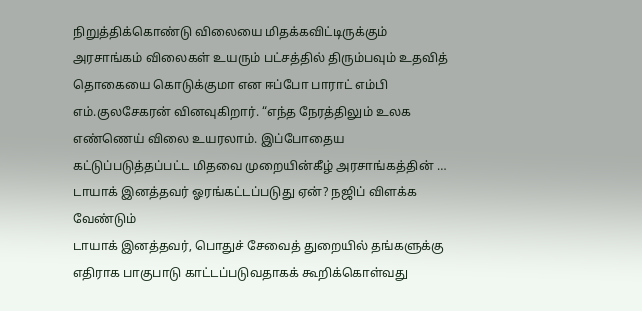நிறுத்திக்கொண்டு விலையை மிதக்கவிட்டிருக்கும் அரசாங்கம் விலைகள் உயரும் பட்சத்தில் திரும்பவும் உதவித் தொகையை கொடுக்குமா என ஈப்போ பாராட் எம்பி எம்.குலசேகரன் வினவுகிறார். “எந்த நேரத்திலும் உலக எண்ணெய் விலை உயரலாம். இப்போதைய கட்டுப்படுத்தப்பட்ட மிதவை முறையின்கீழ் அரசாங்கத்தின் …
டாயாக் இனத்தவர் ஓரங்கட்டப்படுது ஏன்? நஜிப் விளக்க வேண்டும்
டாயாக் இனத்தவர், பொதுச் சேவைத் துறையில் தங்களுக்கு எதிராக பாகுபாடு காட்டப்படுவதாகக் கூறிக்கொள்வது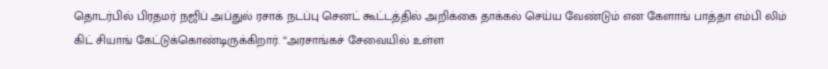தொடர்பில் பிரதமர் நஜிப் அப்துல் ரசாக் நடப்பு செனட் கூட்டத்தில் அறிக்கை தாக்கல் செய்ய வேண்டும் என கேளாங் பாத்தா எம்பி லிம் கிட் சியாங் கேட்டுக்கொண்டிருக்கிறார். “அரசாங்கச் சேவையில் உள்ள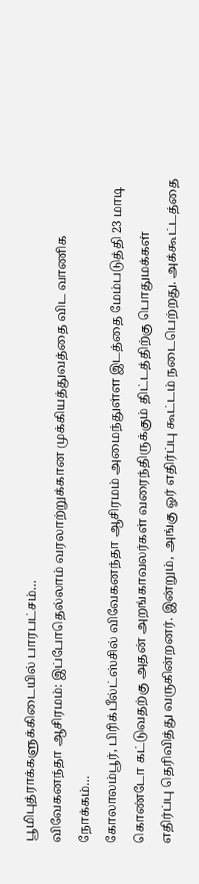பூமிபுத்ராக்களுக்கிடையில் பாரபட்சம்…
விவேகனந்தா ஆசிரமம்: இப்போதெல்லாம் வரலாற்றுக்கான முக்கியத்துவத்தை விட வாணிக நோக்கம்…
கோலாலம்பூர், பிரிக்பீல்ட்ஸ்சில் விவேகனந்தா ஆசிரமம் அமைந்துள்ள இடத்தை மேம்படுத்தி 23 மாடி கொண்டோ கட்டுவதற்கு அதன் அறங்காவலர்கள் வரைந்திருக்கும் திட்டத்திற்கு பொதுமக்கள் எதிர்ப்பு தெரிவித்து வருகின்றனர். இன்றும், அங்கு ஓர் எதிர்ப்பு கூட்டம் நடைபெற்றது. அக்கூட்டத்தை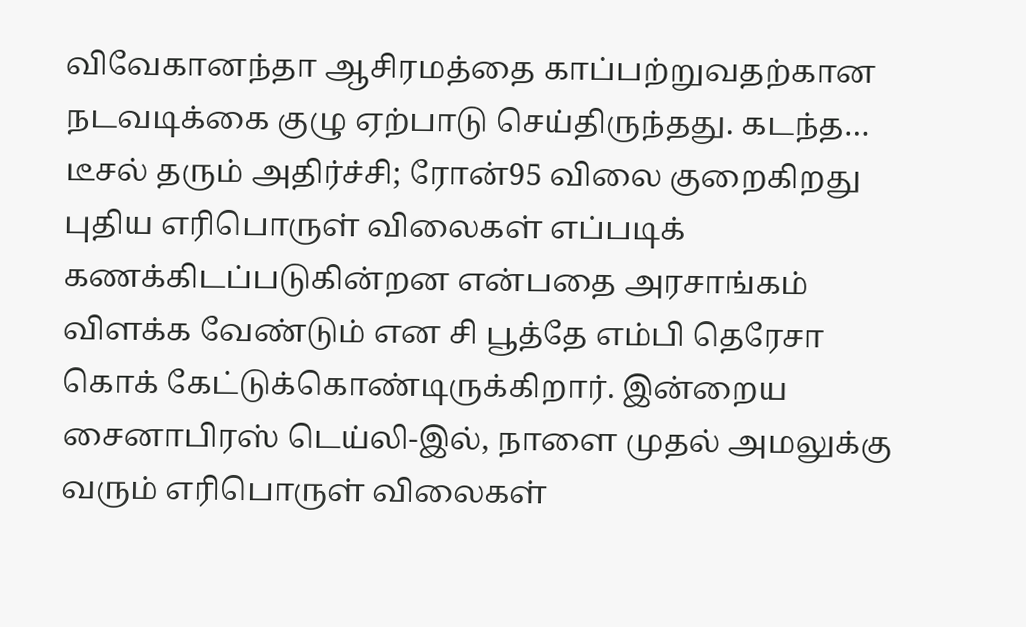விவேகானந்தா ஆசிரமத்தை காப்பற்றுவதற்கான நடவடிக்கை குழு ஏற்பாடு செய்திருந்தது. கடந்த…
டீசல் தரும் அதிர்ச்சி; ரோன்95 விலை குறைகிறது
புதிய எரிபொருள் விலைகள் எப்படிக் கணக்கிடப்படுகின்றன என்பதை அரசாங்கம் விளக்க வேண்டும் என சி பூத்தே எம்பி தெரேசா கொக் கேட்டுக்கொண்டிருக்கிறார். இன்றைய சைனாபிரஸ் டெய்லி-இல், நாளை முதல் அமலுக்கு வரும் எரிபொருள் விலைகள்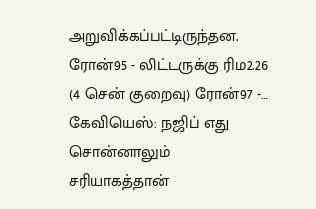அறுவிக்கப்பட்டிருந்தன. ரோன்95 - லிட்டருக்கு ரிம2.26 (4 சென் குறைவு) ரோன்97 -…
கேவியெஸ்: நஜிப் எது சொன்னாலும் சரியாகத்தான்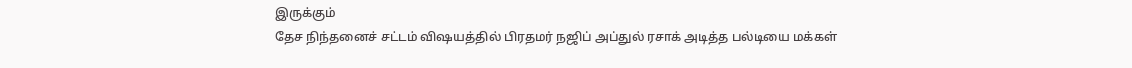இருக்கும்
தேச நிந்தனைச் சட்டம் விஷயத்தில் பிரதமர் நஜிப் அப்துல் ரசாக் அடித்த பல்டியை மக்கள்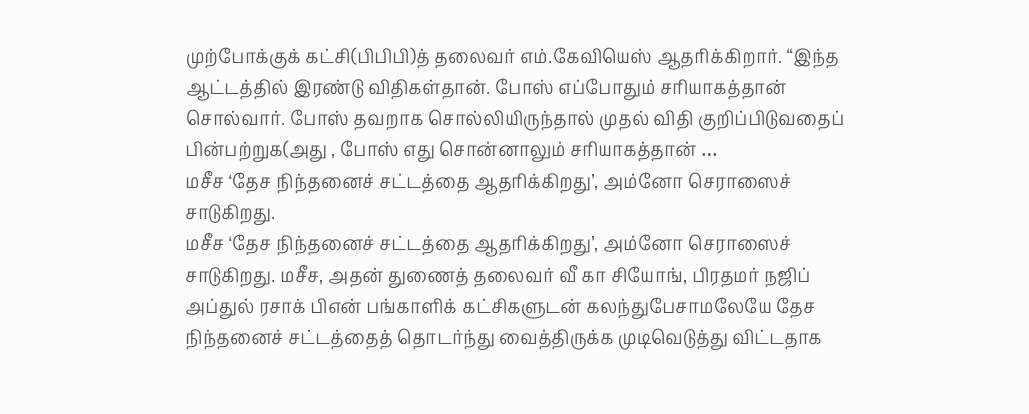முற்போக்குக் கட்சி(பிபிபி)த் தலைவர் எம்.கேவியெஸ் ஆதரிக்கிறார். “இந்த ஆட்டத்தில் இரண்டு விதிகள்தான். போஸ் எப்போதும் சரியாகத்தான் சொல்வார். போஸ் தவறாக சொல்லியிருந்தால் முதல் விதி குறிப்பிடுவதைப் பின்பற்றுக(அது , போஸ் எது சொன்னாலும் சரியாகத்தான் …
மசீச ‘தேச நிந்தனைச் சட்டத்தை ஆதரிக்கிறது’, அம்னோ செராஸைச் சாடுகிறது.
மசீச ‘தேச நிந்தனைச் சட்டத்தை ஆதரிக்கிறது’, அம்னோ செராஸைச் சாடுகிறது. மசீச, அதன் துணைத் தலைவர் வீ கா சியோங், பிரதமர் நஜிப் அப்துல் ரசாக் பிஎன் பங்காளிக் கட்சிகளுடன் கலந்துபேசாமலேயே தேச நிந்தனைச் சட்டத்தைத் தொடர்ந்து வைத்திருக்க முடிவெடுத்து விட்டதாக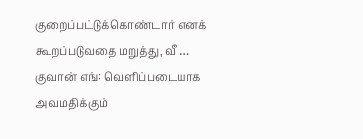குறைப்பட்டுக்கொண்டார் எனக் கூறப்படுவதை மறுத்து, வீ …
குவான் எங்: வெளிப்படையாக அவமதிக்கும்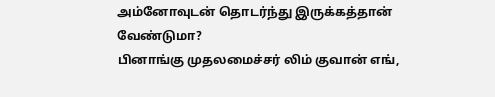அம்னோவுடன் தொடர்ந்து இருக்கத்தான் வேண்டுமா?
பினாங்கு முதலமைச்சர் லிம் குவான் எங்,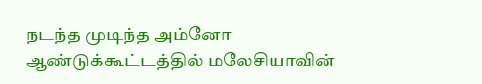நடந்த முடிந்த அம்னோ ஆண்டுக்கூட்டத்தில் மலேசியாவின்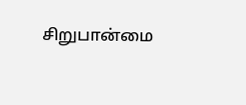சிறுபான்மை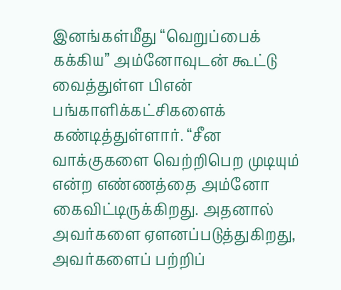இனங்கள்மீது “வெறுப்பைக் கக்கிய” அம்னோவுடன் கூட்டு வைத்துள்ள பிஎன் பங்காளிக்கட்சிகளைக் கண்டித்துள்ளார். “சீன வாக்குகளை வெற்றிபெற முடியும் என்ற எண்ணத்தை அம்னோ கைவிட்டிருக்கிறது. அதனால் அவர்களை ஏளனப்படுத்துகிறது, அவர்களைப் பற்றிப்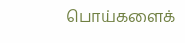பொய்களைக்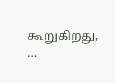கூறுகிறது, …